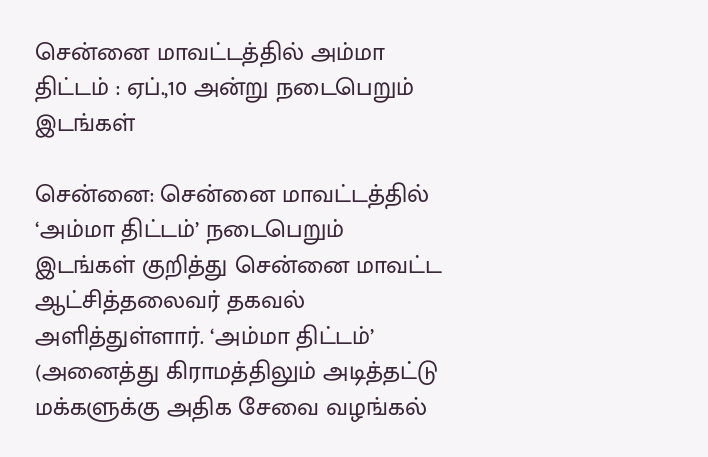சென்னை மாவட்டத்தில் அம்மா திட்டம் : ஏப்.,10 அன்று நடைபெறும் இடங்கள்

சென்னை: சென்னை மாவட்டத்தில் ‘அம்மா திட்டம்’ நடைபெறும் இடங்கள் குறித்து சென்னை மாவட்ட ஆட்சித்தலைவர் தகவல் அளித்துள்ளார். ‘அம்மா திட்டம்’ (அனைத்து கிராமத்திலும் அடித்தட்டு மக்களுக்கு அதிக சேவை வழங்கல்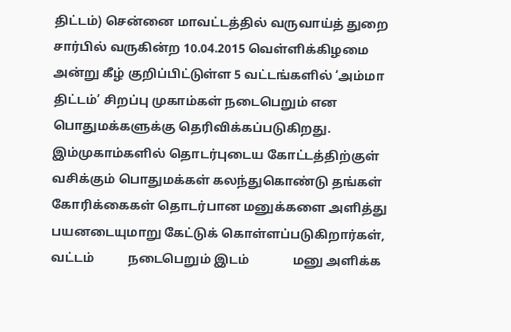திட்டம்) சென்னை மாவட்டத்தில் வருவாய்த் துறை சார்பில் வருகின்ற 10.04.2015 வெள்ளிக்கிழமை அன்று கீழ் குறிப்பிட்டுள்ள 5 வட்டங்களில் ‘அம்மா திட்டம்’ சிறப்பு முகாம்கள் நடைபெறும் என பொதுமக்களுக்கு தெரிவிக்கப்படுகிறது. இம்முகாம்களில் தொடர்புடைய கோட்டத்திற்குள் வசிக்கும் பொதுமக்கள் கலந்துகொண்டு தங்கள் கோரிக்கைகள் தொடர்பான மனுக்களை அளித்து பயனடையுமாறு கேட்டுக் கொள்ளப்படுகிறார்கள், வட்டம்           நடைபெறும் இடம்              மனு அளிக்க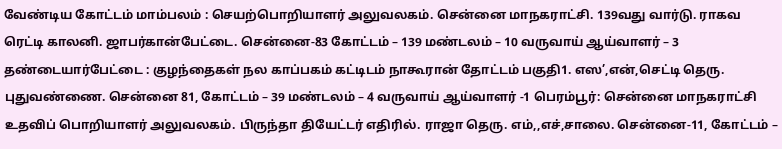வேண்டிய கோட்டம் மாம்பலம் : செயற்பொறியாளர் அலுவலகம். சென்னை மாநகராட்சி. 139வது வார்டு. ராகவ ரெட்டி காலனி. ஜாபர்கான்பேட்டை. சென்னை-83 கோட்டம் – 139 மண்டலம் – 10 வருவாய் ஆய்வாளர் – 3 தண்டையார்பேட்டை : குழந்தைகள் நல காப்பகம் கட்டிடம் நாகூரான் தோட்டம் பகுதி1. எஸ’,என்,செட்டி தெரு. புதுவண்ணை. சென்னை 81, கோட்டம் – 39 மண்டலம் – 4 வருவாய் ஆய்வாளர் -1 பெரம்பூர்: சென்னை மாநகராட்சி உதவிப் பொறியாளர் அலுவலகம். பிருந்தா தியேட்டர் எதிரில். ராஜா தெரு. எம்,,எச்,சாலை. சென்னை-11, கோட்டம் –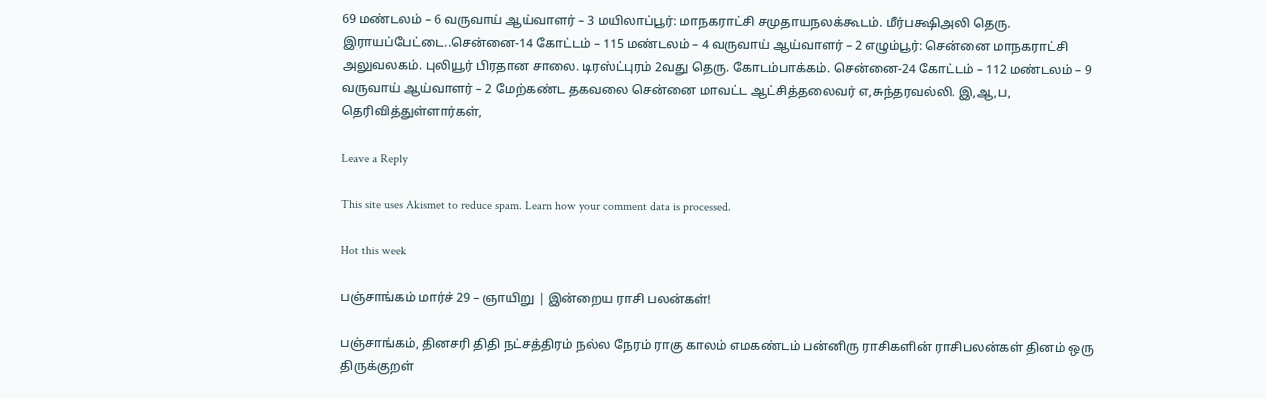69 மண்டலம் – 6 வருவாய் ஆய்வாளர் – 3 மயிலாப்பூர்: மாநகராட்சி சமுதாயநலக்கூடம். மீர்பக்ஷிஅலி தெரு. இராயப்பேட்டை..சென்னை-14 கோட்டம் – 115 மண்டலம் – 4 வருவாய் ஆய்வாளர் – 2 எழும்பூர்: சென்னை மாநகராட்சி அலுவலகம். புலியூர் பிரதான சாலை. டிரஸ்ட்புரம் 2வது தெரு. கோடம்பாக்கம். சென்னை-24 கோட்டம் – 112 மண்டலம் – 9 வருவாய் ஆய்வாளர் – 2 மேற்கண்ட தகவலை சென்னை மாவட்ட ஆட்சித்தலைவர் எ,சுந்தரவல்லி. இ,ஆ,ப, தெரிவித்துள்ளார்கள்,

Leave a Reply

This site uses Akismet to reduce spam. Learn how your comment data is processed.

Hot this week

பஞ்சாங்கம் மார்ச் 29 – ஞாயிறு | இன்றைய ராசி பலன்கள்!

பஞ்சாங்கம், தினசரி திதி நட்சத்திரம் நல்ல நேரம் ராகு காலம் எமகண்டம் பன்னிரு ராசிகளின் ராசிபலன்கள் தினம் ஒரு திருக்குறள்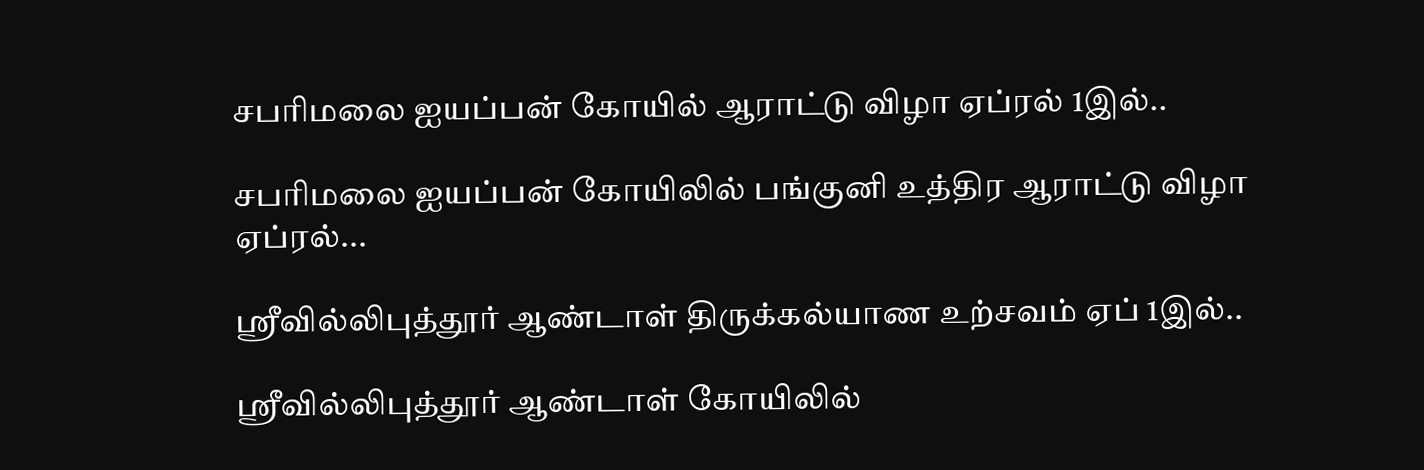சபரிமலை ஐயப்பன் கோயில் ஆராட்டு விழா ஏப்ரல் 1இல்..

சபரிமலை ஐயப்பன் கோயிலில் பங்குனி உத்திர ஆராட்டு விழா ஏப்ரல்...

ஸ்ரீவில்லிபுத்தூர் ஆண்டாள் திருக்கல்யாண உற்சவம் ஏப் 1இல்..

ஸ்ரீவில்லிபுத்தூர் ஆண்டாள் கோயிலில்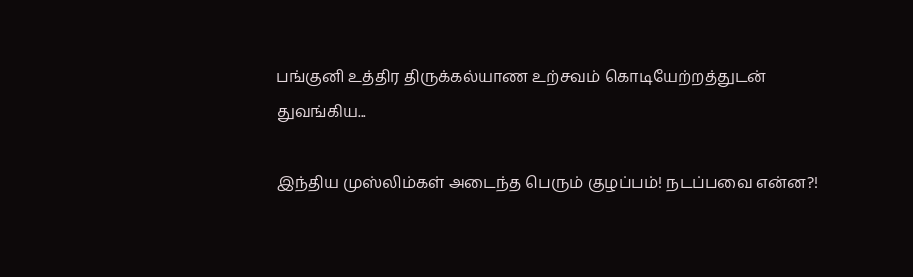பங்குனி உத்திர திருக்கல்யாண உற்சவம் கொடியேற்றத்துடன் துவங்கிய...

இந்திய முஸ்லிம்கள் அடைந்த பெரும் குழப்பம்! நடப்பவை என்ன?!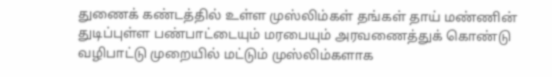துணைக் கண்டத்தில் உள்ள முஸ்லிம்கள் தங்கள் தாய் மண்ணின் துடிப்புள்ள பண்பாட்டையும் மரபையும் அரவணைத்துக் கொண்டு வழிபாட்டு முறையில் மட்டும் முஸ்லிம்களாக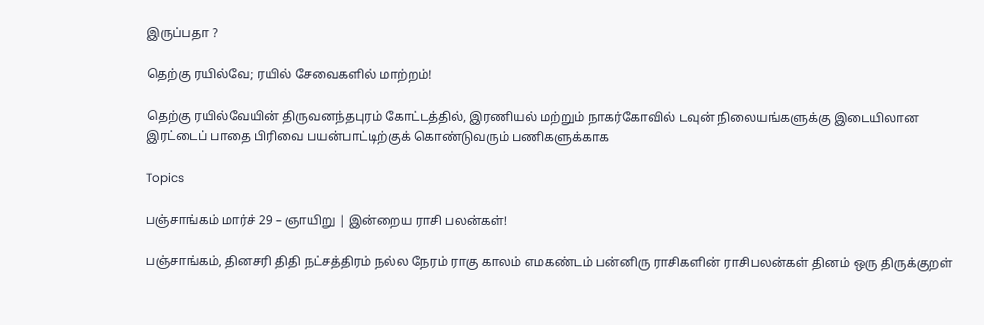இருப்பதா ?

தெற்கு ரயில்வே; ரயில் சேவைகளில் மாற்றம்!

தெற்கு ரயில்வேயின் திருவனந்தபுரம் கோட்டத்தில், இரணியல் மற்றும் நாகர்கோவில் டவுன் நிலையங்களுக்கு இடையிலான இரட்டைப் பாதை பிரிவை பயன்பாட்டிற்குக் கொண்டுவரும் பணிகளுக்காக

Topics

பஞ்சாங்கம் மார்ச் 29 – ஞாயிறு | இன்றைய ராசி பலன்கள்!

பஞ்சாங்கம், தினசரி திதி நட்சத்திரம் நல்ல நேரம் ராகு காலம் எமகண்டம் பன்னிரு ராசிகளின் ராசிபலன்கள் தினம் ஒரு திருக்குறள்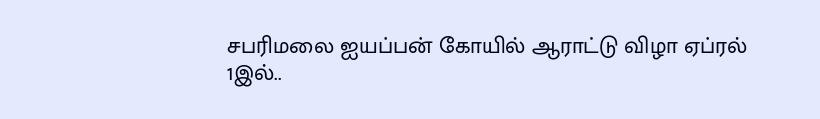சபரிமலை ஐயப்பன் கோயில் ஆராட்டு விழா ஏப்ரல் 1இல்..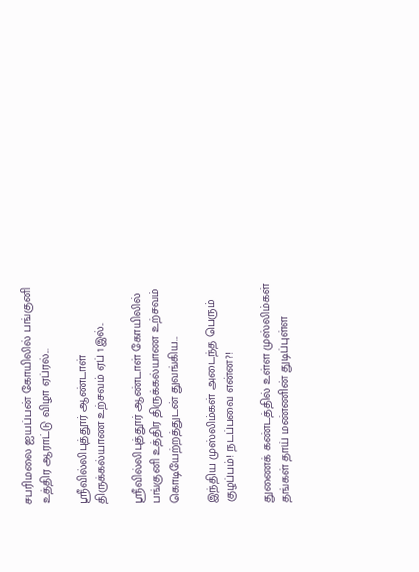சபரிமலை ஐயப்பன் கோயிலில் பங்குனி உத்திர ஆராட்டு விழா ஏப்ரல்...

ஸ்ரீவில்லிபுத்தூர் ஆண்டாள் திருக்கல்யாண உற்சவம் ஏப் 1இல்..

ஸ்ரீவில்லிபுத்தூர் ஆண்டாள் கோயிலில் பங்குனி உத்திர திருக்கல்யாண உற்சவம் கொடியேற்றத்துடன் துவங்கிய...

இந்திய முஸ்லிம்கள் அடைந்த பெரும் குழப்பம்! நடப்பவை என்ன?!

துணைக் கண்டத்தில் உள்ள முஸ்லிம்கள் தங்கள் தாய் மண்ணின் துடிப்புள்ள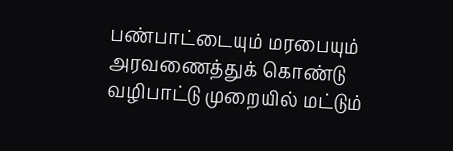பண்பாட்டையும் மரபையும் அரவணைத்துக் கொண்டு வழிபாட்டு முறையில் மட்டும்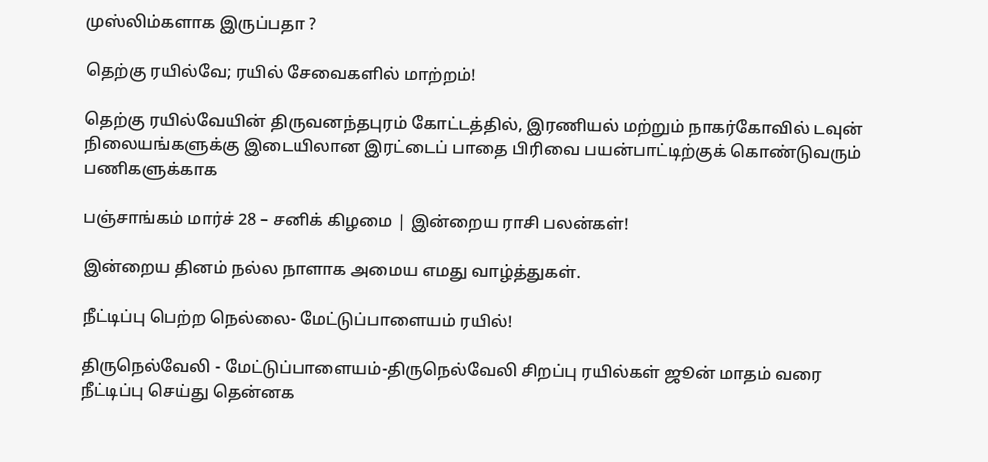முஸ்லிம்களாக இருப்பதா ?

தெற்கு ரயில்வே; ரயில் சேவைகளில் மாற்றம்!

தெற்கு ரயில்வேயின் திருவனந்தபுரம் கோட்டத்தில், இரணியல் மற்றும் நாகர்கோவில் டவுன் நிலையங்களுக்கு இடையிலான இரட்டைப் பாதை பிரிவை பயன்பாட்டிற்குக் கொண்டுவரும் பணிகளுக்காக

பஞ்சாங்கம் மார்ச் 28 – சனிக் கிழமை | இன்றைய ராசி பலன்கள்!

இன்றைய தினம் நல்ல நாளாக அமைய எமது வாழ்த்துகள்.

நீட்டிப்பு பெற்ற நெல்லை- மேட்டுப்பாளையம் ரயில்!

திருநெல்வேலி - மேட்டுப்பாளையம்-திருநெல்வேலி சிறப்பு ரயில்கள் ஜூன் மாதம் வரை நீட்டிப்பு செய்து தென்னக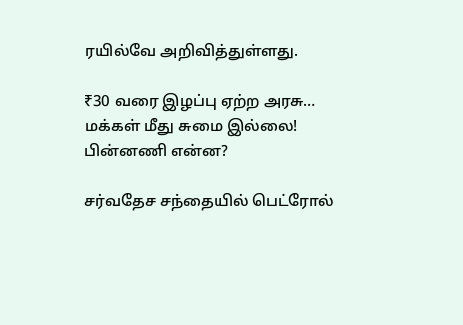ரயில்வே அறிவித்துள்ளது.

₹30 வரை இழப்பு ஏற்ற அரசு… மக்கள் மீது சுமை இல்லை! பின்னணி என்ன?

சர்வதேச சந்தையில் பெட்ரோல்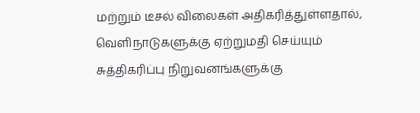மற்றும் டீசல் விலைகள் அதிகரித்துள்ளதால், வெளிநாடுகளுக்கு ஏற்றுமதி செய்யும் சுத்திகரிப்பு நிறுவனங்களுக்கு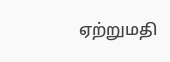ஏற்றுமதி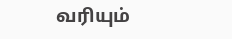வரியும்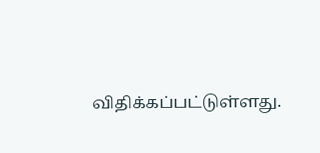விதிக்கப்பட்டுள்ளது.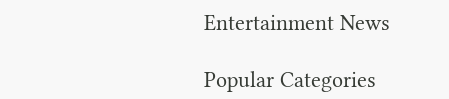Entertainment News

Popular Categories